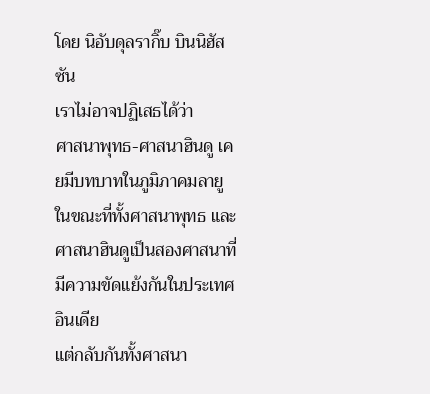โดย นิอับดุลรากิ๊บ บินนิฮัสซัน
เราไม่อาจปฏิเสธได้ว่า
ศาสนาพุทธ-ศาสนาฮินดู เคยมีบทบาทในภูมิภาคมลายู ในขณะที่ทั้งศาสนาพุทธ และศาสนาฮินดูเป็นสองศาสนาที่มีความขัดแย้งกันในประเทศอินเดีย
แต่กลับกันทั้งศาสนา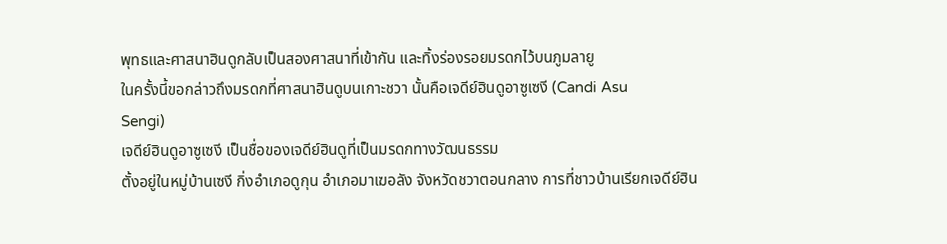พุทธและศาสนาฮินดูกลับเป็นสองศาสนาที่เข้ากัน และทิ้งร่องรอยมรดกไว้บนภูมลายู
ในครั้งนี้ขอกล่าวถึงมรดกที่ศาสนาฮินดูบนเกาะชวา นั้นคือเจดีย์ฮินดูอาซูเซงี (Candi Asu
Sengi)
เจดีย์ฮินดูอาซูเซงี เป็นชื่อของเจดีย์ฮินดูที่เป็นมรดกทางวัฒนธรรม
ตั้งอยู่ในหมู่บ้านเซงี กิ่งอำเภอดูกุน อำเภอมาเฆอลัง จังหวัดชวาตอนกลาง การที่ชาวบ้านเรียกเจดีย์ฮิน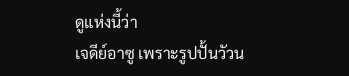ดูแห่งนี้ว่า
เจดีย์อาซู เพราะรูปปั้นวัวน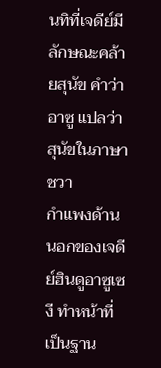นทิที่เจดีย์มีลักษณะคล้ายสุนัข คำว่าอาซู แปลว่า สุนัขในภาษาชวา
กำแพงด้านนอกของเจดีย์ฮินดูอาซูเซงี ทำหน้าที่เป็นฐาน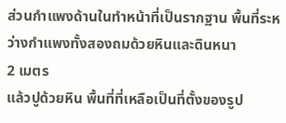ส่วนกำแพงด้านในทำหน้าที่เป็นรากฐาน พื้นที่ระหว่างกำแพงทั้งสองถมด้วยหินและดินหนา
2 เมตร
แล้วปูด้วยหิน พื้นที่ที่เหลือเป็นที่ตั้งของรูป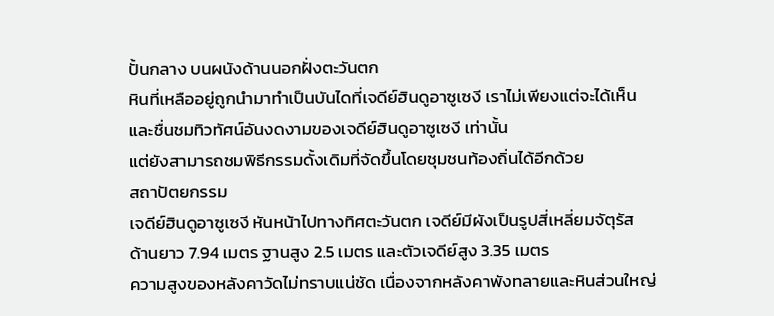ปั้นกลาง บนผนังด้านนอกฝั่งตะวันตก
หินที่เหลืออยู่ถูกนำมาทำเป็นบันไดที่เจดีย์ฮินดูอาซูเซงี เราไม่เพียงแต่จะได้เห็น
และชื่นชมทิวทัศน์อันงดงามของเจดีย์ฮินดูอาซูเซงี เท่านั้น
แต่ยังสามารถชมพิธีกรรมดั้งเดิมที่จัดขึ้นโดยชุมชนท้องถิ่นได้อีกด้วย
สถาปัตยกรรม
เจดีย์ฮินดูอาซูเซงี หันหน้าไปทางทิศตะวันตก เจดีย์มีผังเป็นรูปสี่เหลี่ยมจัตุรัส
ด้านยาว 7.94 เมตร ฐานสูง 2.5 เมตร และตัวเจดีย์สูง 3.35 เมตร
ความสูงของหลังคาวัดไม่ทราบแน่ชัด เนื่องจากหลังคาพังทลายและหินส่วนใหญ่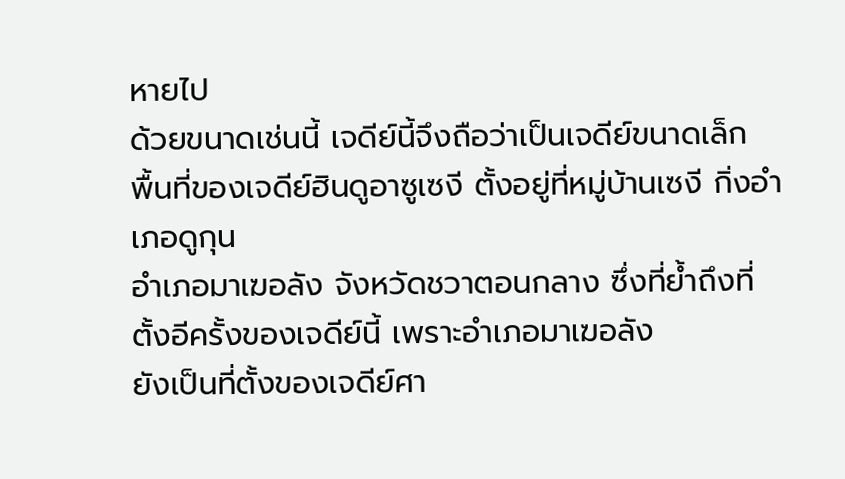หายไป
ด้วยขนาดเช่นนี้ เจดีย์นี้จึงถือว่าเป็นเจดีย์ขนาดเล็ก
พื้นที่ของเจดีย์ฮินดูอาซูเซงี ตั้งอยู่ที่หมู่บ้านเซงี กิ่งอำเภอดูกุน
อำเภอมาเฆอลัง จังหวัดชวาตอนกลาง ซึ่งที่ย้ำถึงที่ตั้งอีครั้งของเจดีย์นี้ เพราะอำเภอมาเฆอลัง
ยังเป็นที่ตั้งของเจดีย์ศา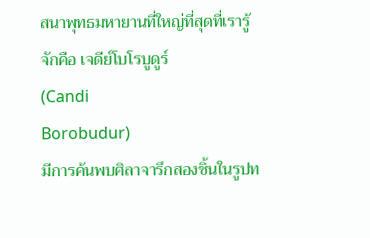สนาพุทธมหายานที่ใหญ่ที่สุดที่เรารู้จักคือ เจดีย์โบโรบูดูร์
(Candi
Borobudur)
มีการค้นพบศิลาจารึกสองชิ้นในรูปท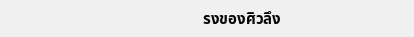รงของศิวลึง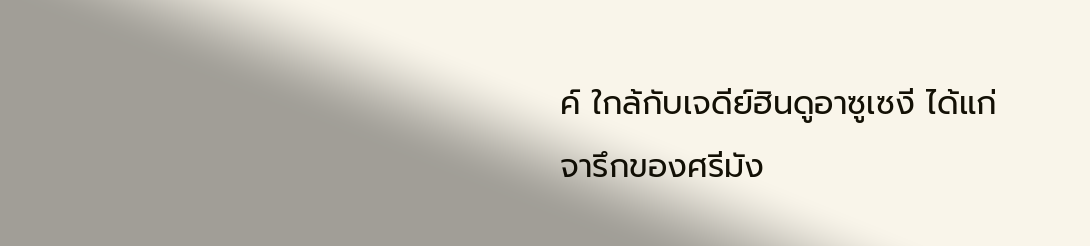ค์ ใกล้กับเจดีย์ฮินดูอาซูเซงี ได้แก่
จารึกของศรีมัง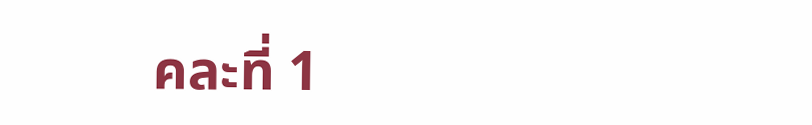คละที่ 1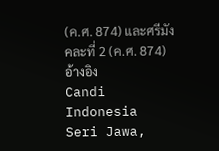(ค.ศ. 874) และศรีมังคละที่ 2 (ค.ศ. 874)
อ้างอิง
Candi Indonesia Seri Jawa,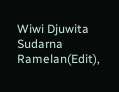Wiwi Djuwita Sudarna Ramelan(Edit),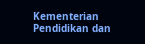Kementerian
Pendidikan dan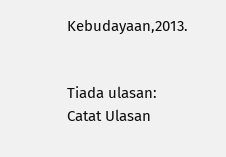Kebudayaan,2013.


Tiada ulasan:
Catat Ulasan